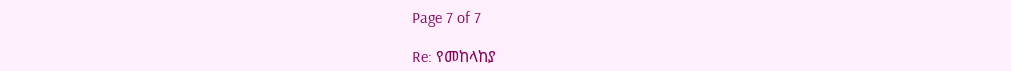Page 7 of 7

Re: የመከላከያ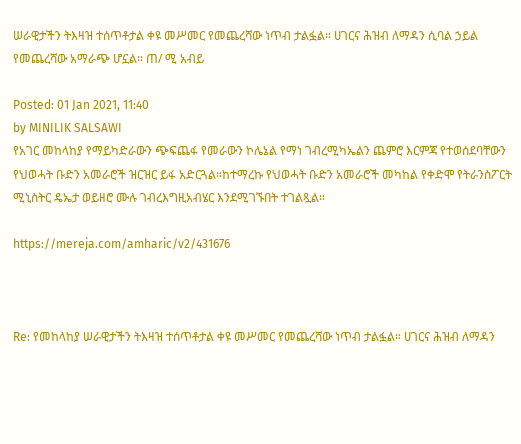ሠራዊታችን ትእዛዝ ተሰጥቶታል ቀዩ መሥመር የመጨረሻው ነጥብ ታልፏል። ሀገርና ሕዝብ ለማዳን ሲባል ኃይል የመጨረሻው አማራጭ ሆኗል። ጠ/ ሚ አብይ

Posted: 01 Jan 2021, 11:40
by MINILIK SALSAWI
የአገር መከላከያ የማይካድራውን ጭፍጨፋ የመራውን ኮሌኔል የማነ ገብረሚካኤልን ጨምሮ እርምጃ የተወሰደባቸውን የህወሓት ቡድን አመራሮች ዝርዝር ይፋ አድርጓል።ከተማረኩ የህወሓት ቡድን አመራሮች መካከል የቀድሞ የትራንስፖርት ሚኒስትር ዴኤታ ወይዘሮ ሙሉ ገብረእግዚአብሄር እንደሚገኙበት ተገልጿል።

https://mereja.com/amharic/v2/431676



Re: የመከላከያ ሠራዊታችን ትእዛዝ ተሰጥቶታል ቀዩ መሥመር የመጨረሻው ነጥብ ታልፏል። ሀገርና ሕዝብ ለማዳን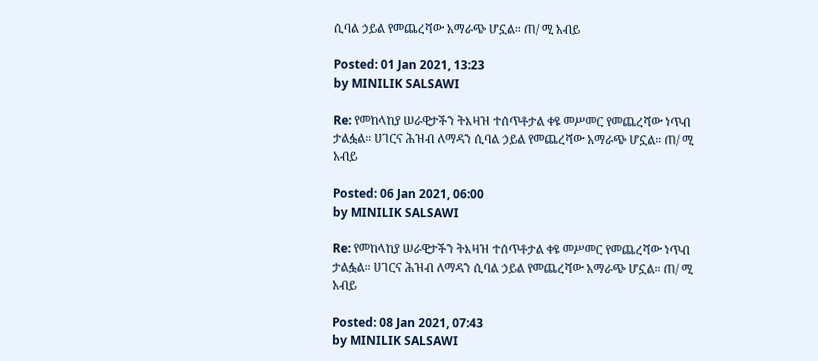ሲባል ኃይል የመጨረሻው አማራጭ ሆኗል። ጠ/ ሚ አብይ

Posted: 01 Jan 2021, 13:23
by MINILIK SALSAWI

Re: የመከላከያ ሠራዊታችን ትእዛዝ ተሰጥቶታል ቀዩ መሥመር የመጨረሻው ነጥብ ታልፏል። ሀገርና ሕዝብ ለማዳን ሲባል ኃይል የመጨረሻው አማራጭ ሆኗል። ጠ/ ሚ አብይ

Posted: 06 Jan 2021, 06:00
by MINILIK SALSAWI

Re: የመከላከያ ሠራዊታችን ትእዛዝ ተሰጥቶታል ቀዩ መሥመር የመጨረሻው ነጥብ ታልፏል። ሀገርና ሕዝብ ለማዳን ሲባል ኃይል የመጨረሻው አማራጭ ሆኗል። ጠ/ ሚ አብይ

Posted: 08 Jan 2021, 07:43
by MINILIK SALSAWI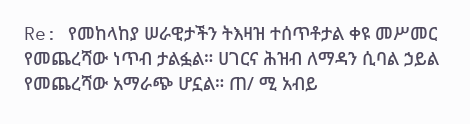Re: የመከላከያ ሠራዊታችን ትእዛዝ ተሰጥቶታል ቀዩ መሥመር የመጨረሻው ነጥብ ታልፏል። ሀገርና ሕዝብ ለማዳን ሲባል ኃይል የመጨረሻው አማራጭ ሆኗል። ጠ/ ሚ አብይ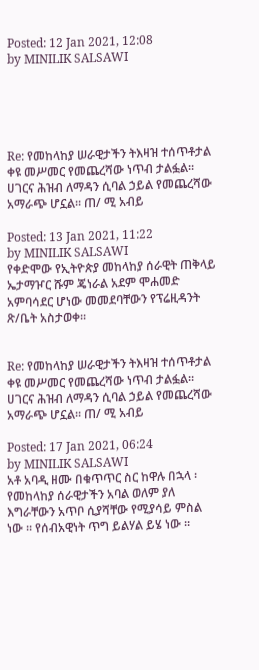Posted: 12 Jan 2021, 12:08
by MINILIK SALSAWI





Re: የመከላከያ ሠራዊታችን ትእዛዝ ተሰጥቶታል ቀዩ መሥመር የመጨረሻው ነጥብ ታልፏል። ሀገርና ሕዝብ ለማዳን ሲባል ኃይል የመጨረሻው አማራጭ ሆኗል። ጠ/ ሚ አብይ

Posted: 13 Jan 2021, 11:22
by MINILIK SALSAWI
የቀድሞው የኢትዮጵያ መከላከያ ሰራዊት ጠቅላይ ኤታማዦር ሹም ጄነራል አደም ሞሐመድ አምባሳደር ሆነው መመደባቸውን የፕሬዚዳንት ጽ/ቤት አስታወቀ፡፡


Re: የመከላከያ ሠራዊታችን ትእዛዝ ተሰጥቶታል ቀዩ መሥመር የመጨረሻው ነጥብ ታልፏል። ሀገርና ሕዝብ ለማዳን ሲባል ኃይል የመጨረሻው አማራጭ ሆኗል። ጠ/ ሚ አብይ

Posted: 17 Jan 2021, 06:24
by MINILIK SALSAWI
አቶ አባዲ ዘሙ በቁጥጥር ስር ከዋሉ በኋላ ፡ የመከላከያ ሰራዊታችን አባል ወለም ያለ እግራቸውን አጥቦ ሲያሻቸው የሚያሳይ ምስል ነው ። የሰብአዊነት ጥግ ይልሃል ይሄ ነው ።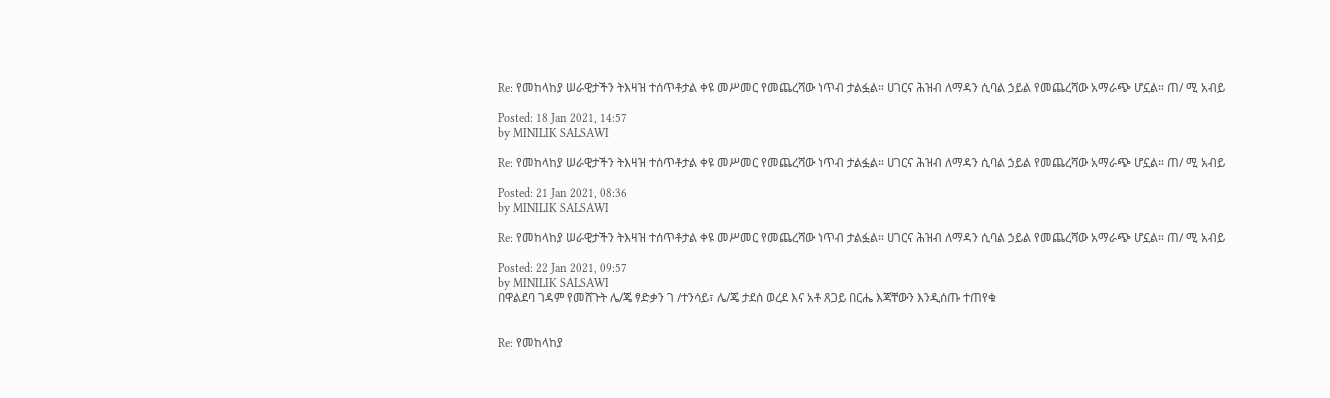Re: የመከላከያ ሠራዊታችን ትእዛዝ ተሰጥቶታል ቀዩ መሥመር የመጨረሻው ነጥብ ታልፏል። ሀገርና ሕዝብ ለማዳን ሲባል ኃይል የመጨረሻው አማራጭ ሆኗል። ጠ/ ሚ አብይ

Posted: 18 Jan 2021, 14:57
by MINILIK SALSAWI

Re: የመከላከያ ሠራዊታችን ትእዛዝ ተሰጥቶታል ቀዩ መሥመር የመጨረሻው ነጥብ ታልፏል። ሀገርና ሕዝብ ለማዳን ሲባል ኃይል የመጨረሻው አማራጭ ሆኗል። ጠ/ ሚ አብይ

Posted: 21 Jan 2021, 08:36
by MINILIK SALSAWI

Re: የመከላከያ ሠራዊታችን ትእዛዝ ተሰጥቶታል ቀዩ መሥመር የመጨረሻው ነጥብ ታልፏል። ሀገርና ሕዝብ ለማዳን ሲባል ኃይል የመጨረሻው አማራጭ ሆኗል። ጠ/ ሚ አብይ

Posted: 22 Jan 2021, 09:57
by MINILIK SALSAWI
በዋልደባ ገዳም የመሸጉት ሌ/ጄ ፃድቃን ገ /ተንሳይ፣ ሌ/ጄ ታደሰ ወረደ እና አቶ ጸጋይ በርሔ እጃቸውን እንዲሰጡ ተጠየቁ


Re: የመከላከያ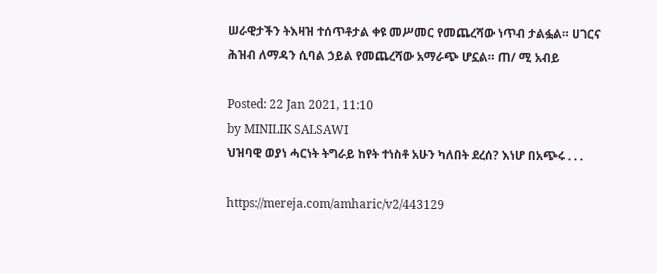ሠራዊታችን ትእዛዝ ተሰጥቶታል ቀዩ መሥመር የመጨረሻው ነጥብ ታልፏል። ሀገርና ሕዝብ ለማዳን ሲባል ኃይል የመጨረሻው አማራጭ ሆኗል። ጠ/ ሚ አብይ

Posted: 22 Jan 2021, 11:10
by MINILIK SALSAWI
ህዝባዊ ወያነ ሓርነት ትግራይ ከየት ተነስቶ አሁን ካለበት ደረሰ? እነሆ በአጭሩ . . .

https://mereja.com/amharic/v2/443129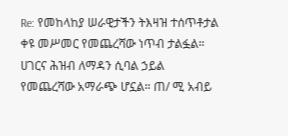Re: የመከላከያ ሠራዊታችን ትእዛዝ ተሰጥቶታል ቀዩ መሥመር የመጨረሻው ነጥብ ታልፏል። ሀገርና ሕዝብ ለማዳን ሲባል ኃይል የመጨረሻው አማራጭ ሆኗል። ጠ/ ሚ አብይ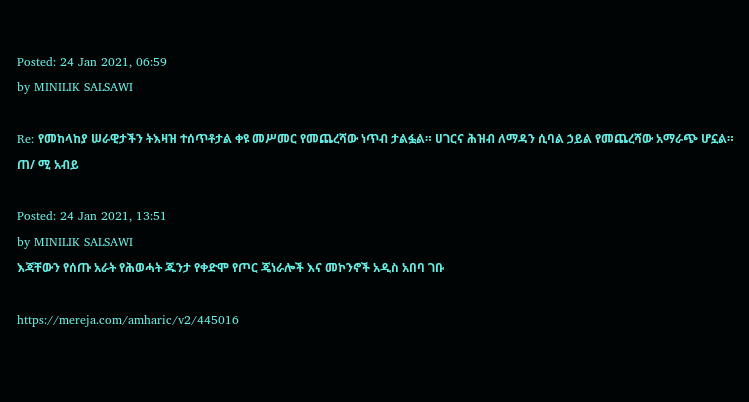Posted: 24 Jan 2021, 06:59
by MINILIK SALSAWI

Re: የመከላከያ ሠራዊታችን ትእዛዝ ተሰጥቶታል ቀዩ መሥመር የመጨረሻው ነጥብ ታልፏል። ሀገርና ሕዝብ ለማዳን ሲባል ኃይል የመጨረሻው አማራጭ ሆኗል። ጠ/ ሚ አብይ

Posted: 24 Jan 2021, 13:51
by MINILIK SALSAWI
እጃቸውን የሰጡ አራት የሕወሓት ጁንታ የቀድሞ የጦር ጄነራሎች እና መኮንኖች አዲስ አበባ ገቡ

https://mereja.com/amharic/v2/445016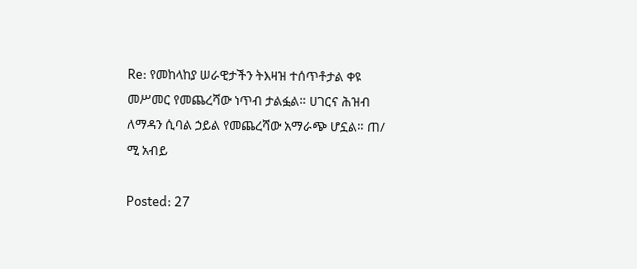Re: የመከላከያ ሠራዊታችን ትእዛዝ ተሰጥቶታል ቀዩ መሥመር የመጨረሻው ነጥብ ታልፏል። ሀገርና ሕዝብ ለማዳን ሲባል ኃይል የመጨረሻው አማራጭ ሆኗል። ጠ/ ሚ አብይ

Posted: 27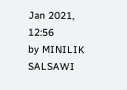Jan 2021, 12:56
by MINILIK SALSAWI